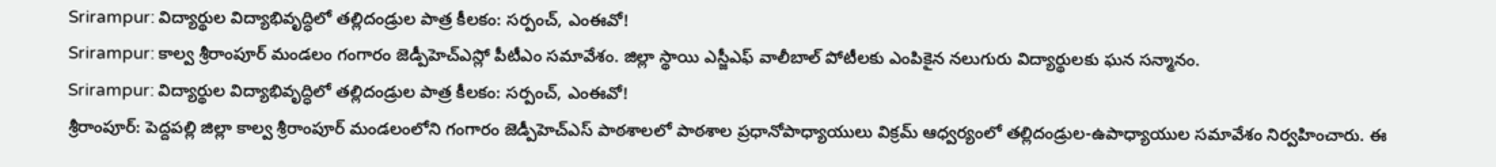Srirampur: విద్యార్థుల విద్యాభివృద్ధిలో తల్లిదండ్రుల పాత్ర కీలకం: సర్పంచ్, ఎంఈవో!
Srirampur: కాల్వ శ్రీరాంపూర్ మండలం గంగారం జెడ్పీహెచ్ఎస్లో పీటీఎం సమావేశం. జిల్లా స్థాయి ఎస్జీఎఫ్ వాలీబాల్ పోటీలకు ఎంపికైన నలుగురు విద్యార్థులకు ఘన సన్మానం.
Srirampur: విద్యార్థుల విద్యాభివృద్ధిలో తల్లిదండ్రుల పాత్ర కీలకం: సర్పంచ్, ఎంఈవో!
శ్రీరాంపూర్: పెద్దపల్లి జిల్లా కాల్వ శ్రీరాంపూర్ మండలంలోని గంగారం జెడ్పీహెచ్ఎస్ పాఠశాలలో పాఠశాల ప్రధానోపాధ్యాయులు విక్రమ్ ఆధ్వర్యంలో తల్లిదండ్రుల-ఉపాధ్యాయుల సమావేశం నిర్వహించారు. ఈ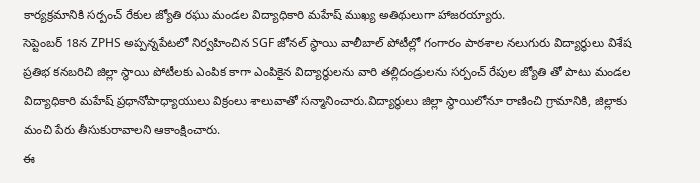కార్యక్రమానికి సర్పంచ్ రేకుల జ్యోతి రఘు మండల విద్యాధికారి మహేష్ ముఖ్య అతిథులుగా హాజరయ్యారు.
సెప్టెంబర్ 18న ZPHS అప్పన్నపేటలో నిర్వహించిన SGF జోనల్ స్థాయి వాలీబాల్ పోటీల్లో గంగారం పాఠశాల నలుగురు విద్యార్థులు విశేష ప్రతిభ కనబరిచి జిల్లా స్థాయి పోటీలకు ఎంపిక కాగా ఎంపికైన విద్యార్థులను వారి తల్లిదండ్రులను సర్పంచ్ రేపుల జ్యోతి తో పాటు మండల విద్యాధికారి మహేష్ ప్రధానోపాధ్యాయులు విక్రంలు శాలువాతో సన్మానించారు.విద్యార్థులు జిల్లా స్థాయిలోనూ రాణించి గ్రామానికి, జిల్లాకు మంచి పేరు తీసుకురావాలని ఆకాంక్షించారు.
ఈ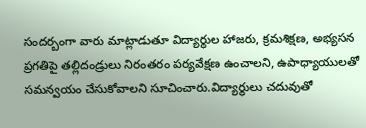సందర్బంగా వారు మాట్లాడుతూ విద్యార్థుల హాజరు, క్రమశిక్షణ, అభ్యసన ప్రగతిపై తల్లిదండ్రులు నిరంతరం పర్యవేక్షణ ఉంచాలని, ఉపాధ్యాయులతో సమన్వయం చేసుకోవాలని సూచించారు.విద్యార్థులు చదువుతో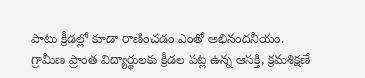పాటు క్రీడల్లో కూడా రాణించడం ఎంతో అభినందనీయం.
గ్రామీణ ప్రాంత విద్యార్థులకు క్రీడల పట్ల ఉన్న ఆసక్తి, క్రమశిక్షణే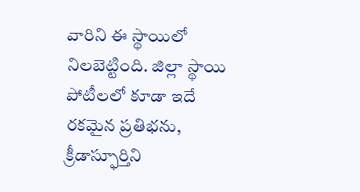వారిని ఈ స్థాయిలో నిలబెట్టింది. జిల్లా స్థాయి పోటీలలో కూడా ఇదే రకమైన ప్రతిభను, క్రీడాస్ఫూర్తిని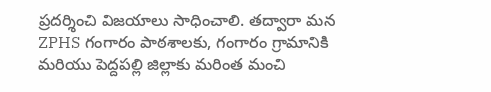ప్రదర్శించి విజయాలు సాధించాలి. తద్వారా మన ZPHS గంగారం పాఠశాలకు, గంగారం గ్రామానికి మరియు పెద్దపల్లి జిల్లాకు మరింత మంచి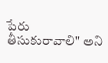పేరు తీసుకురావాలి" అని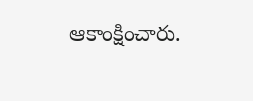ఆకాంక్షించారు.